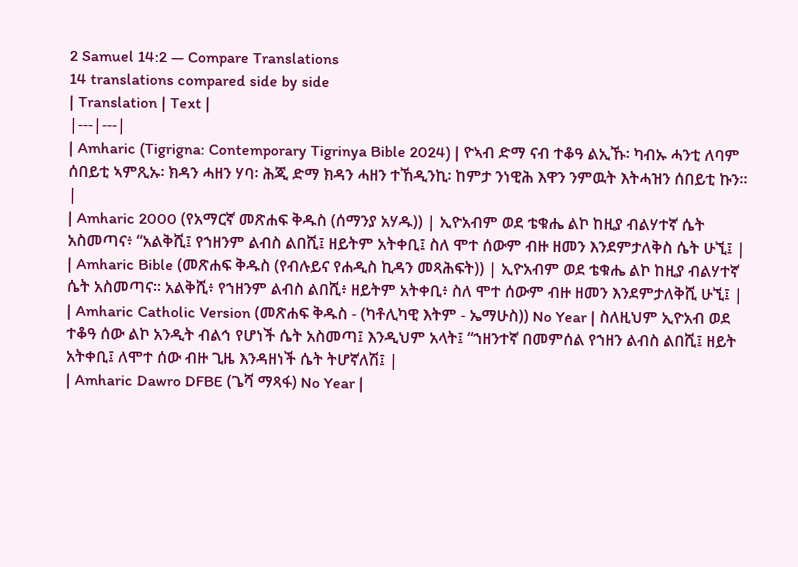2 Samuel 14:2 — Compare Translations
14 translations compared side by side
| Translation | Text |
|---|---|
| Amharic (Tigrigna: Contemporary Tigrinya Bible 2024) | ዮኣብ ድማ ናብ ተቆዓ ልኢኹ፡ ካብኡ ሓንቲ ለባም ሰበይቲ ኣምጺኡ፡ ክዳን ሓዘን ሃባ፡ ሕጂ ድማ ክዳን ሓዘን ተኸዲንኪ፡ ከምታ ንነዊሕ እዋን ንምዉት እትሓዝን ሰበይቲ ኩን። |
| Amharic 2000 (የአማርኛ መጽሐፍ ቅዱስ (ሰማንያ አሃዱ)) | ኢዮአብም ወደ ቴቁሔ ልኮ ከዚያ ብልሃተኛ ሴት አስመጣና፥ “አልቅሺ፤ የኀዘንም ልብስ ልበሺ፤ ዘይትም አትቀቢ፤ ስለ ሞተ ሰውም ብዙ ዘመን እንደምታለቅስ ሴት ሁኚ፤ |
| Amharic Bible (መጽሐፍ ቅዱስ (የብሉይና የሐዲስ ኪዳን መጻሕፍት)) | ኢዮአብም ወደ ቴቁሔ ልኮ ከዚያ ብልሃተኛ ሴት አስመጣና። አልቅሺ፥ የኀዘንም ልብስ ልበሺ፥ ዘይትም አትቀቢ፥ ስለ ሞተ ሰውም ብዙ ዘመን እንደምታለቅሺ ሁኚ፤ |
| Amharic Catholic Version (መጽሐፍ ቅዱስ - (ካቶሊካዊ እትም - ኤማሁስ)) No Year | ስለዚህም ኢዮአብ ወደ ተቆዓ ሰው ልኮ አንዲት ብልኅ የሆነች ሴት አስመጣ፤ እንዲህም አላት፤ “ኀዘንተኛ በመምሰል የኀዘን ልብስ ልበሺ፤ ዘይት አትቀቢ፤ ለሞተ ሰው ብዙ ጊዜ እንዳዘነች ሴት ትሆኛለሽ፤ |
| Amharic Dawro DFBE (ጌሻ ማጻፋ) No Year |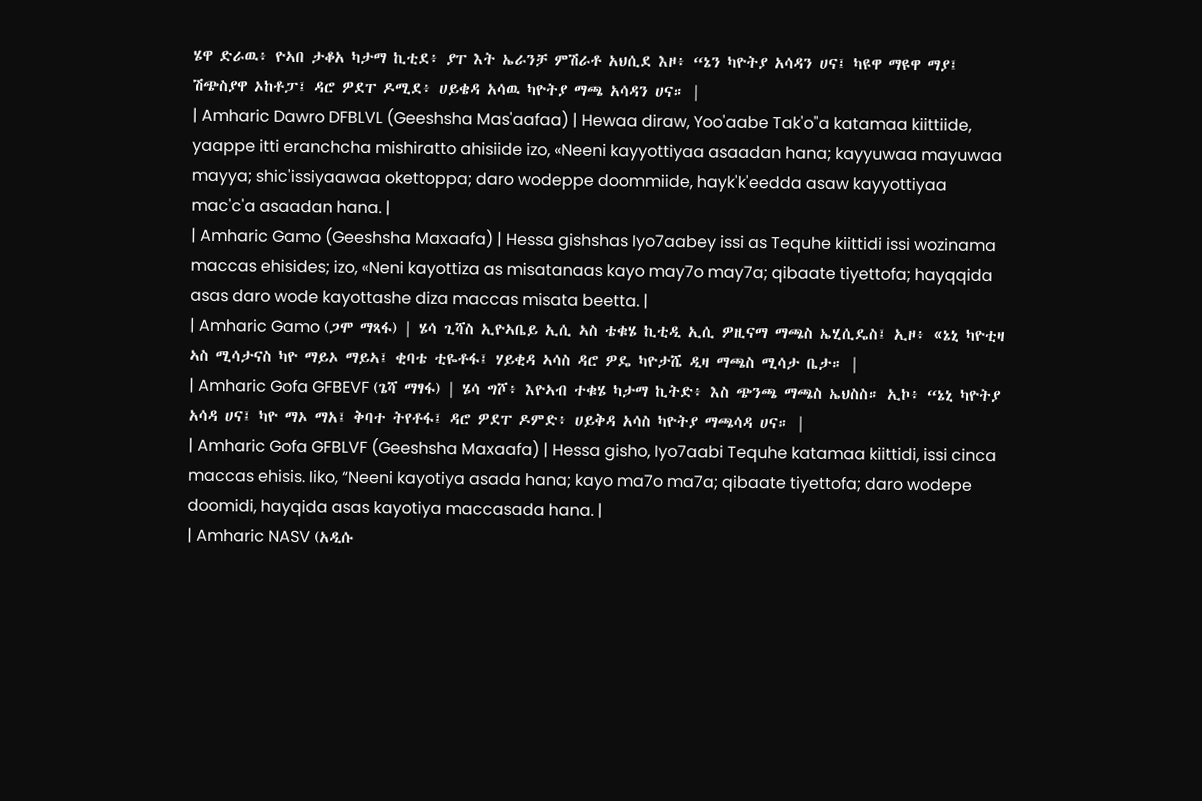ሄዋ ድራዉ፥ ዮኣበ ታቆአ ካታማ ኪቲደ፥ ያፐ እት ኤራንቻ ምሽራቶ አህሲደ እዞ፥ “ኔን ካዮትያ አሳዳን ሀና፤ ካዩዋ ማዩዋ ማያ፤ ሽጭስያዋ ኦከቶፓ፤ ዳሮ ዎደፐ ዶሚደ፥ ሀይቄዳ አሳዉ ካዮትያ ማጫ አሳዳን ሀና። |
| Amharic Dawro DFBLVL (Geeshsha Mas'aafaa) | Hewaa diraw, Yoo'aabe Tak'o"a katamaa kiittiide, yaappe itti eranchcha mishiratto ahisiide izo, «Neeni kayyottiyaa asaadan hana; kayyuwaa mayuwaa mayya; shic'issiyaawaa okettoppa; daro wodeppe doommiide, hayk'k'eedda asaw kayyottiyaa mac'c'a asaadan hana. |
| Amharic Gamo (Geeshsha Maxaafa) | Hessa gishshas Iyo7aabey issi as Tequhe kiittidi issi wozinama maccas ehisides; izo, «Neni kayottiza as misatanaas kayo may7o may7a; qibaate tiyettofa; hayqqida asas daro wode kayottashe diza maccas misata beetta. |
| Amharic Gamo (ጋሞ ማጻፋ) | ሄሳ ጊሻስ ኢዮኣቤይ ኢሲ ኣስ ቴቁሄ ኪቲዲ ኢሲ ዎዚናማ ማጫስ ኤሂሲዴስ፤ ኢዞ፥ «ኔኒ ካዮቲዛ ኣስ ሚሳታናስ ካዮ ማይኦ ማይኣ፤ ቂባቴ ቲዬቶፋ፤ ሃይቂዳ ኣሳስ ዳሮ ዎዴ ካዮታሼ ዲዛ ማጫስ ሚሳታ ቤታ። |
| Amharic Gofa GFBEVF (ጌሻ ማፃፋ) | ሄሳ ግሾ፥ እዮኣብ ተቁሄ ካታማ ኪትድ፥ እስ ጭንጫ ማጫስ ኤህስስ። ኢኮ፥ “ኔኒ ካዮትያ አሳዳ ሀና፤ ካዮ ማኦ ማአ፤ ቅባተ ትየቶፋ፤ ዳሮ ዎደፐ ዶምድ፥ ሀይቅዳ አሳስ ካዮትያ ማጫሳዳ ሀና። |
| Amharic Gofa GFBLVF (Geeshsha Maxaafa) | Hessa gisho, Iyo7aabi Tequhe katamaa kiittidi, issi cinca maccas ehisis. Iiko, “Neeni kayotiya asada hana; kayo ma7o ma7a; qibaate tiyettofa; daro wodepe doomidi, hayqida asas kayotiya maccasada hana. |
| Amharic NASV (አዲሱ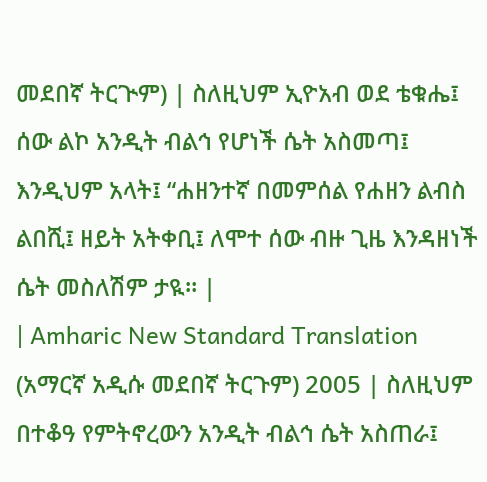መደበኛ ትርጒም) | ስለዚህም ኢዮአብ ወደ ቴቁሔ፤ ሰው ልኮ አንዲት ብልኅ የሆነች ሴት አስመጣ፤ እንዲህም አላት፤ “ሐዘንተኛ በመምሰል የሐዘን ልብስ ልበሺ፤ ዘይት አትቀቢ፤ ለሞተ ሰው ብዙ ጊዜ እንዳዘነች ሴት መስለሽም ታዪ። |
| Amharic New Standard Translation (አማርኛ አዲሱ መደበኛ ትርጉም) 2005 | ስለዚህም በተቆዓ የምትኖረውን አንዲት ብልኅ ሴት አስጠራ፤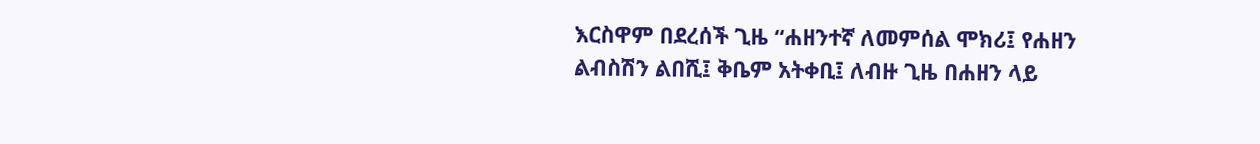እርስዋም በደረሰች ጊዜ “ሐዘንተኛ ለመምሰል ሞክሪ፤ የሐዘን ልብስሽን ልበሺ፤ ቅቤም አትቀቢ፤ ለብዙ ጊዜ በሐዘን ላይ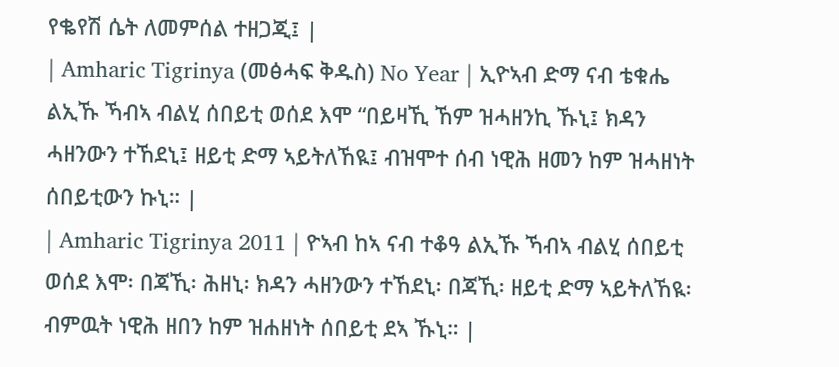የቈየሽ ሴት ለመምሰል ተዘጋጂ፤ |
| Amharic Tigrinya (መፅሓፍ ቅዱስ) No Year | ኢዮኣብ ድማ ናብ ቴቁሔ ልኢኹ ኻብኣ ብልሂ ሰበይቲ ወሰደ እሞ “በይዛኺ ኸም ዝሓዘንኪ ኹኒ፤ ክዳን ሓዘንውን ተኸደኒ፤ ዘይቲ ድማ ኣይትለኸዪ፤ ብዝሞተ ሰብ ነዊሕ ዘመን ከም ዝሓዘነት ሰበይቲውን ኩኒ። |
| Amharic Tigrinya 2011 | ዮኣብ ከኣ ናብ ተቆዓ ልኢኹ ኻብኣ ብልሂ ሰበይቲ ወሰደ እሞ፡ በጃኺ፡ ሕዘኒ፡ ክዳን ሓዘንውን ተኸደኒ፡ በጃኺ፡ ዘይቲ ድማ ኣይትለኸዪ፡ ብምዉት ነዊሕ ዘበን ከም ዝሐዘነት ሰበይቲ ደኣ ኹኒ። |